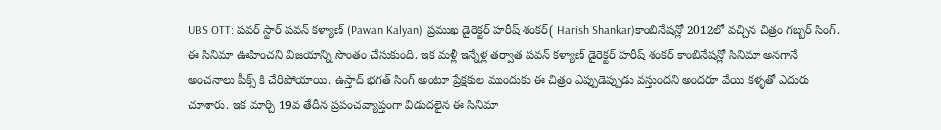UBS OTT: పవర్ స్టార్ పవన్ కళ్యాణ్ (Pawan Kalyan) ప్రముఖ డైరెక్టర్ హరీష్ శంకర్( Harish Shankar)కాంబినేషన్లో 2012లో వచ్చిన చిత్రం గబ్బర్ సింగ్. ఈ సినిమా ఊహించని విజయాన్ని సొంతం చేసుకుంది. ఇక మళ్లీ ఇన్నేళ్ల తర్వాత పవన్ కళ్యాణ్ డైరెక్టర్ హరీష్ శంకర్ కాంబినేషన్లో సినిమా అనగానే అంచనాలు పీక్స్ కి చేరిపోయాయి. ఉస్తాద్ భగత్ సింగ్ అంటూ ప్రేక్షకుల ముందుకు ఈ చిత్రం ఎప్పుడెప్పుడు వస్తుందని అందరూ వేయి కళ్ళతో ఎదురు చూశారు. ఇక మార్చి 19వ తేదీన ప్రపంచవ్యాప్తంగా విడుదలైన ఈ సినిమా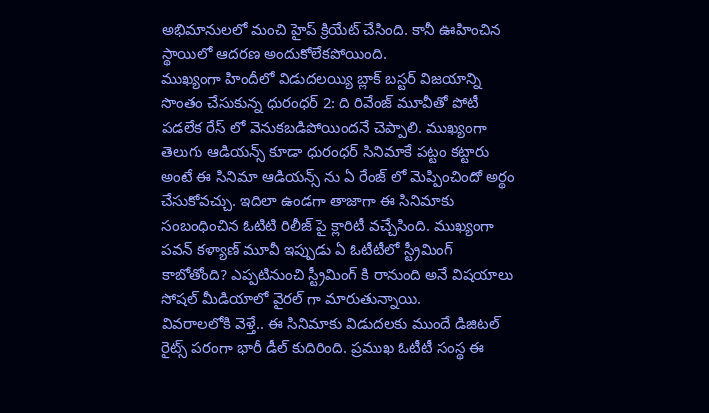అభిమానులలో మంచి హైప్ క్రియేట్ చేసింది. కానీ ఊహించిన స్థాయిలో ఆదరణ అందుకోలేకపోయింది.
ముఖ్యంగా హిందీలో విడుదలయ్యి బ్లాక్ బస్టర్ విజయాన్ని సొంతం చేసుకున్న ధురంధర్ 2: ది రివేంజ్ మూవీతో పోటీ పడలేక రేస్ లో వెనుకబడిపోయిందనే చెప్పాలి. ముఖ్యంగా తెలుగు ఆడియన్స్ కూడా ధురంధర్ సినిమాకే పట్టం కట్టారు అంటే ఈ సినిమా ఆడియన్స్ ను ఏ రేంజ్ లో మెప్పించిందో అర్థం చేసుకోవచ్చు. ఇదిలా ఉండగా తాజాగా ఈ సినిమాకు సంబంధించిన ఓటిటి రిలీజ్ పై క్లారిటీ వచ్చేసింది. ముఖ్యంగా పవన్ కళ్యాణ్ మూవీ ఇప్పుడు ఏ ఓటీటీలో స్ట్రీమింగ్ కాబోతోంది? ఎప్పటినుంచి స్ట్రీమింగ్ కి రానుంది అనే విషయాలు సోషల్ మీడియాలో వైరల్ గా మారుతున్నాయి.
వివరాలలోకి వెళ్తే.. ఈ సినిమాకు విడుదలకు ముందే డిజిటల్ రైట్స్ పరంగా భారీ డీల్ కుదిరింది. ప్రముఖ ఓటీటీ సంస్థ ఈ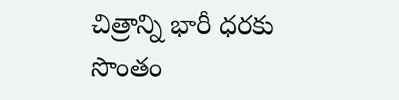చిత్రాన్ని భారీ ధరకు సొంతం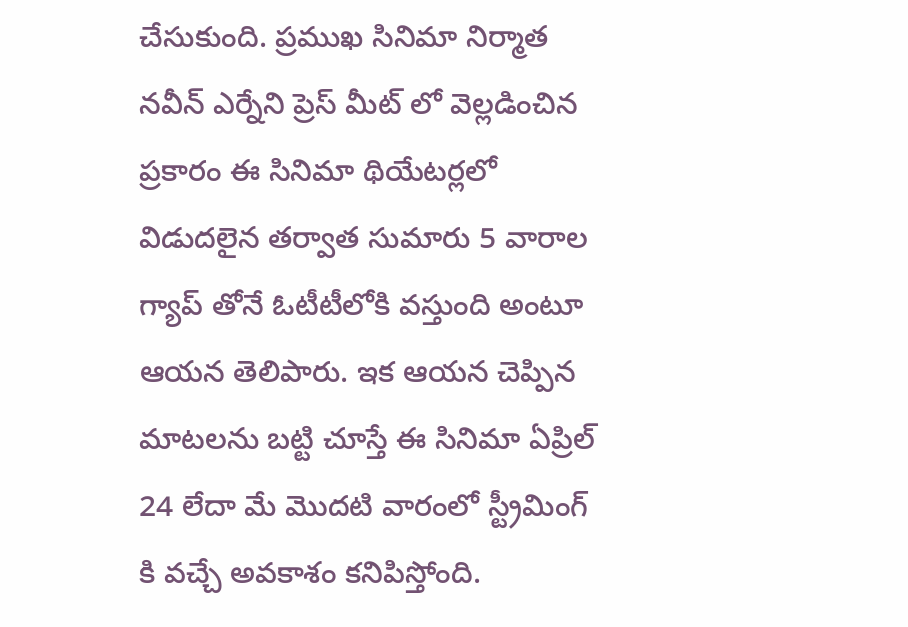చేసుకుంది. ప్రముఖ సినిమా నిర్మాత నవీన్ ఎర్నేని ప్రెస్ మీట్ లో వెల్లడించిన ప్రకారం ఈ సినిమా థియేటర్లలో విడుదలైన తర్వాత సుమారు 5 వారాల గ్యాప్ తోనే ఓటీటీలోకి వస్తుంది అంటూ ఆయన తెలిపారు. ఇక ఆయన చెప్పిన మాటలను బట్టి చూస్తే ఈ సినిమా ఏప్రిల్ 24 లేదా మే మొదటి వారంలో స్ట్రీమింగ్ కి వచ్చే అవకాశం కనిపిస్తోంది.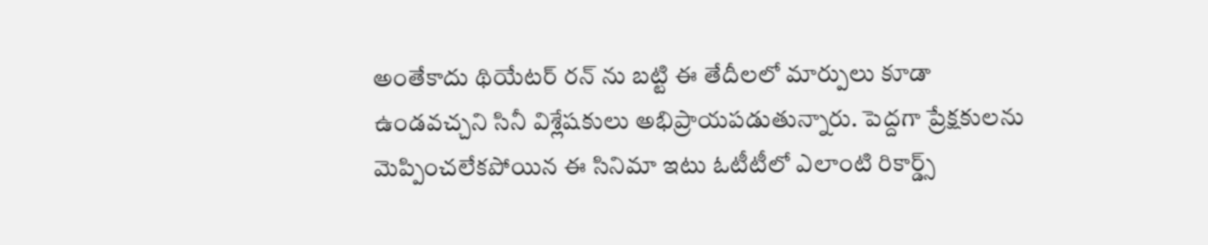అంతేకాదు థియేటర్ రన్ ను బట్టి ఈ తేదీలలో మార్పులు కూడా ఉండవచ్చని సినీ విశ్లేషకులు అభిప్రాయపడుతున్నారు. పెద్దగా ప్రేక్షకులను మెప్పించలేకపోయిన ఈ సినిమా ఇటు ఓటీటీలో ఎలాంటి రికార్డ్స్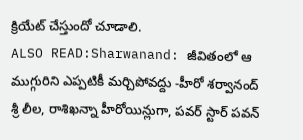క్రియేట్ చేస్తుందో చూడాలి.
ALSO READ:Sharwanand: జీవితంలో ఆ ముగ్గురిని ఎప్పటికీ మర్చిపోవద్దు -హీరో శర్వానంద్
శ్రీ లీల, రాశిఖన్నా హీరోయిన్లుగా, పవర్ స్టార్ పవన్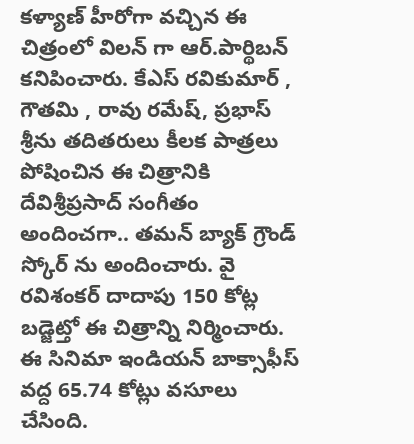కళ్యాణ్ హీరోగా వచ్చిన ఈ చిత్రంలో విలన్ గా ఆర్.పార్థిబన్ కనిపించారు. కేఎస్ రవికుమార్ , గౌతమి , రావు రమేష్, ప్రభాస్ శ్రీను తదితరులు కీలక పాత్రలు పోషించిన ఈ చిత్రానికి దేవిశ్రీప్రసాద్ సంగీతం అందించగా.. తమన్ బ్యాక్ గ్రౌండ్ స్కోర్ ను అందించారు. వై రవిశంకర్ దాదాపు 150 కోట్ల బడ్జెట్తో ఈ చిత్రాన్ని నిర్మించారు. ఈ సినిమా ఇండియన్ బాక్సాఫీస్ వద్ద 65.74 కోట్లు వసూలు చేసింది.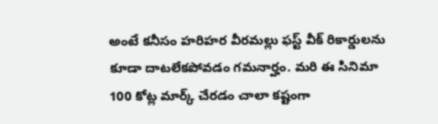అంటే కనీసం హరిహర వీరమల్లు ఫస్ట్ వీక్ రికార్డులను కూడా దాటలేకపోవడం గమనార్హం. మరి ఈ సినిమా 100 కోట్ల మార్క్ చేరడం చాలా కష్టంగా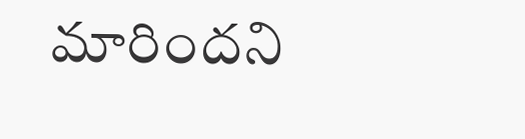మారిందని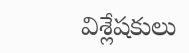విశ్లేషకులు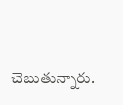చెబుతున్నారు.